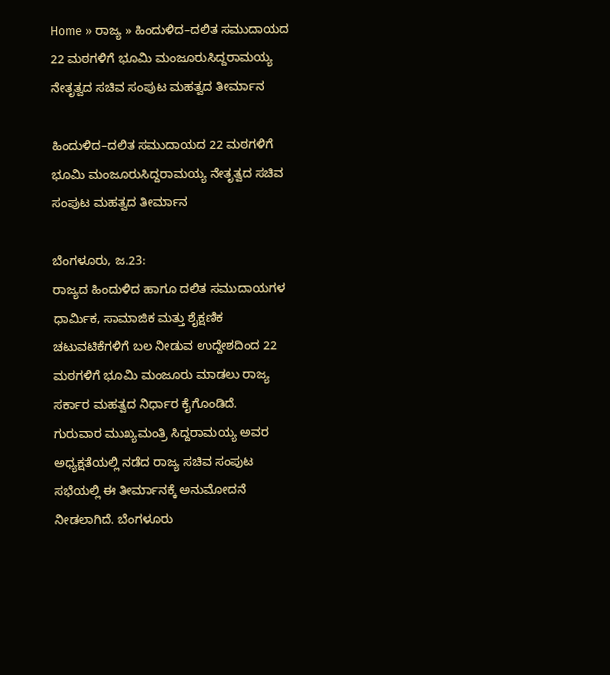Home » ರಾಜ್ಯ » ಹಿಂದುಳಿದ–ದಲಿತ ಸಮುದಾಯದ 22 ಮಠಗಳಿಗೆ ಭೂಮಿ ಮಂಜೂರುಸಿದ್ದರಾಮಯ್ಯ ನೇತೃತ್ವದ ಸಚಿವ ಸಂಪುಟ ಮಹತ್ವದ ತೀರ್ಮಾನ

ಹಿಂದುಳಿದ–ದಲಿತ ಸಮುದಾಯದ 22 ಮಠಗಳಿಗೆ ಭೂಮಿ ಮಂಜೂರುಸಿದ್ದರಾಮಯ್ಯ ನೇತೃತ್ವದ ಸಚಿವ ಸಂಪುಟ ಮಹತ್ವದ ತೀರ್ಮಾನ

ಬೆಂಗಳೂರು, ಜ.23:
ರಾಜ್ಯದ ಹಿಂದುಳಿದ ಹಾಗೂ ದಲಿತ ಸಮುದಾಯಗಳ ಧಾರ್ಮಿಕ, ಸಾಮಾಜಿಕ ಮತ್ತು ಶೈಕ್ಷಣಿಕ ಚಟುವಟಿಕೆಗಳಿಗೆ ಬಲ ನೀಡುವ ಉದ್ದೇಶದಿಂದ 22 ಮಠಗಳಿಗೆ ಭೂಮಿ ಮಂಜೂರು ಮಾಡಲು ರಾಜ್ಯ ಸರ್ಕಾರ ಮಹತ್ವದ ನಿರ್ಧಾರ ಕೈಗೊಂಡಿದೆ.
ಗುರುವಾರ ಮುಖ್ಯಮಂತ್ರಿ ಸಿದ್ದರಾಮಯ್ಯ ಅವರ ಅಧ್ಯಕ್ಷತೆಯಲ್ಲಿ ನಡೆದ ರಾಜ್ಯ ಸಚಿವ ಸಂಪುಟ ಸಭೆಯಲ್ಲಿ ಈ ತೀರ್ಮಾನಕ್ಕೆ ಅನುಮೋದನೆ ನೀಡಲಾಗಿದೆ. ಬೆಂಗಳೂರು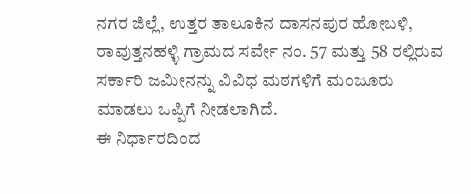ನಗರ ಜಿಲ್ಲೆ, ಉತ್ತರ ತಾಲೂಕಿನ ದಾಸನಪುರ ಹೋಬಳಿ, ರಾವುತ್ತನಹಳ್ಳಿ ಗ್ರಾಮದ ಸರ್ವೇ ನಂ. 57 ಮತ್ತು 58 ರಲ್ಲಿರುವ ಸರ್ಕಾರಿ ಜಮೀನನ್ನು ವಿವಿಧ ಮಠಗಳಿಗೆ ಮಂಜೂರು ಮಾಡಲು ಒಪ್ಪಿಗೆ ನೀಡಲಾಗಿದೆ.
ಈ ನಿರ್ಧಾರದಿಂದ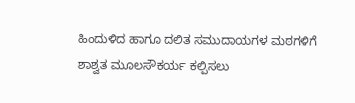ಹಿಂದುಳಿದ ಹಾಗೂ ದಲಿತ ಸಮುದಾಯಗಳ ಮಠಗಳಿಗೆ ಶಾಶ್ವತ ಮೂಲಸೌಕರ್ಯ ಕಲ್ಪಿಸಲು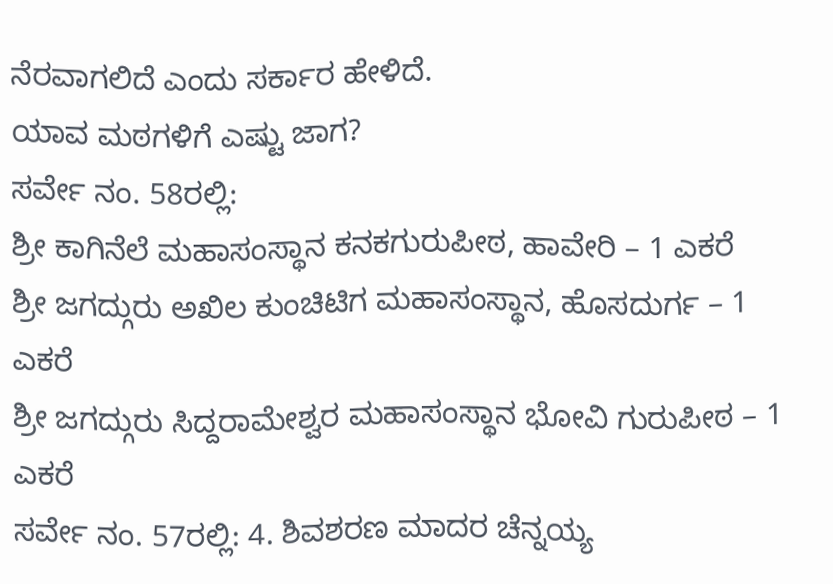ನೆರವಾಗಲಿದೆ ಎಂದು ಸರ್ಕಾರ ಹೇಳಿದೆ.
ಯಾವ ಮಠಗಳಿಗೆ ಎಷ್ಟು ಜಾಗ?
ಸರ್ವೇ ನಂ. 58ರಲ್ಲಿ:
ಶ್ರೀ ಕಾಗಿನೆಲೆ ಮಹಾಸಂಸ್ಥಾನ ಕನಕಗುರುಪೀಠ, ಹಾವೇರಿ – 1 ಎಕರೆ
ಶ್ರೀ ಜಗದ್ಗುರು ಅಖಿಲ ಕುಂಚಿಟಿಗ ಮಹಾಸಂಸ್ಥಾನ, ಹೊಸದುರ್ಗ – 1 ಎಕರೆ
ಶ್ರೀ ಜಗದ್ಗುರು ಸಿದ್ದರಾಮೇಶ್ವರ ಮಹಾಸಂಸ್ಥಾನ ಭೋವಿ ಗುರುಪೀಠ – 1 ಎಕರೆ
ಸರ್ವೇ ನಂ. 57ರಲ್ಲಿ: 4. ಶಿವಶರಣ ಮಾದರ ಚೆನ್ನಯ್ಯ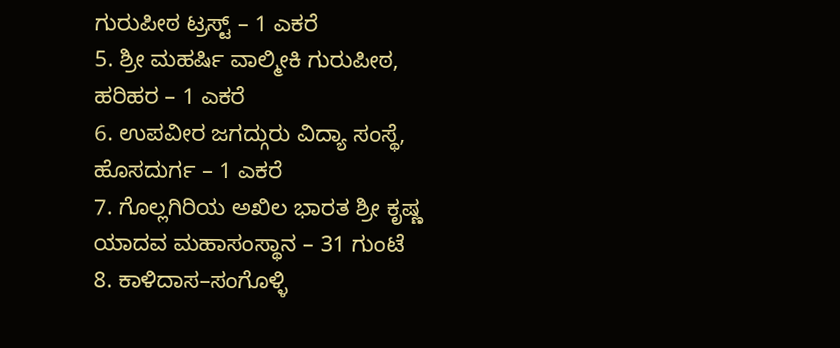ಗುರುಪೀಠ ಟ್ರಸ್ಟ್ – 1 ಎಕರೆ
5. ಶ್ರೀ ಮಹರ್ಷಿ ವಾಲ್ಮೀಕಿ ಗುರುಪೀಠ, ಹರಿಹರ – 1 ಎಕರೆ
6. ಉಪವೀರ ಜಗದ್ಗುರು ವಿದ್ಯಾ ಸಂಸ್ಥೆ, ಹೊಸದುರ್ಗ – 1 ಎಕರೆ
7. ಗೊಲ್ಲಗಿರಿಯ ಅಖಿಲ ಭಾರತ ಶ್ರೀ ಕೃಷ್ಣ ಯಾದವ ಮಹಾಸಂಸ್ಥಾನ – 31 ಗುಂಟೆ
8. ಕಾಳಿದಾಸ–ಸಂಗೊಳ್ಳಿ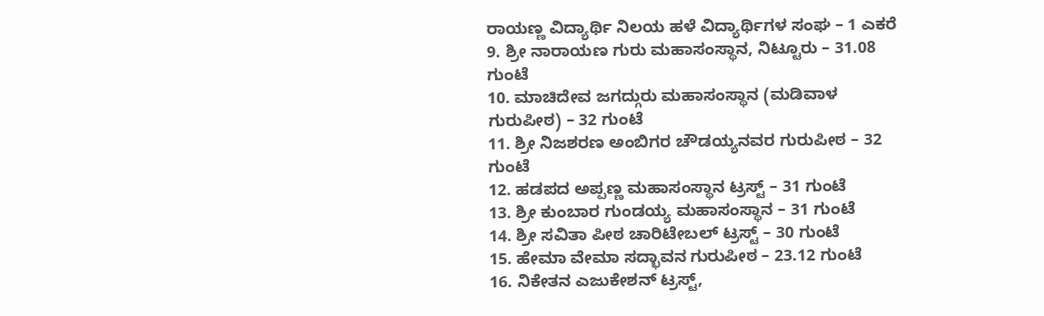ರಾಯಣ್ಣ ವಿದ್ಯಾರ್ಥಿ ನಿಲಯ ಹಳೆ ವಿದ್ಯಾರ್ಥಿಗಳ ಸಂಘ – 1 ಎಕರೆ
9. ಶ್ರೀ ನಾರಾಯಣ ಗುರು ಮಹಾಸಂಸ್ಥಾನ, ನಿಟ್ಟೂರು – 31.08 ಗುಂಟೆ
10. ಮಾಚಿದೇವ ಜಗದ್ಗುರು ಮಹಾಸಂಸ್ಥಾನ (ಮಡಿವಾಳ ಗುರುಪೀಠ) – 32 ಗುಂಟೆ
11. ಶ್ರೀ ನಿಜಶರಣ ಅಂಬಿಗರ ಚೌಡಯ್ಯನವರ ಗುರುಪೀಠ – 32 ಗುಂಟೆ
12. ಹಡಪದ ಅಪ್ಪಣ್ಣ ಮಹಾಸಂಸ್ಥಾನ ಟ್ರಸ್ಟ್ – 31 ಗುಂಟೆ
13. ಶ್ರೀ ಕುಂಬಾರ ಗುಂಡಯ್ಯ ಮಹಾಸಂಸ್ಥಾನ – 31 ಗುಂಟೆ
14. ಶ್ರೀ ಸವಿತಾ ಪೀಠ ಚಾರಿಟೇಬಲ್ ಟ್ರಸ್ಟ್ – 30 ಗುಂಟೆ
15. ಹೇಮಾ ವೇಮಾ ಸದ್ಭಾವನ ಗುರುಪೀಠ – 23.12 ಗುಂಟೆ
16. ನಿಕೇತನ ಎಜುಕೇಶನ್ ಟ್ರಸ್ಟ್,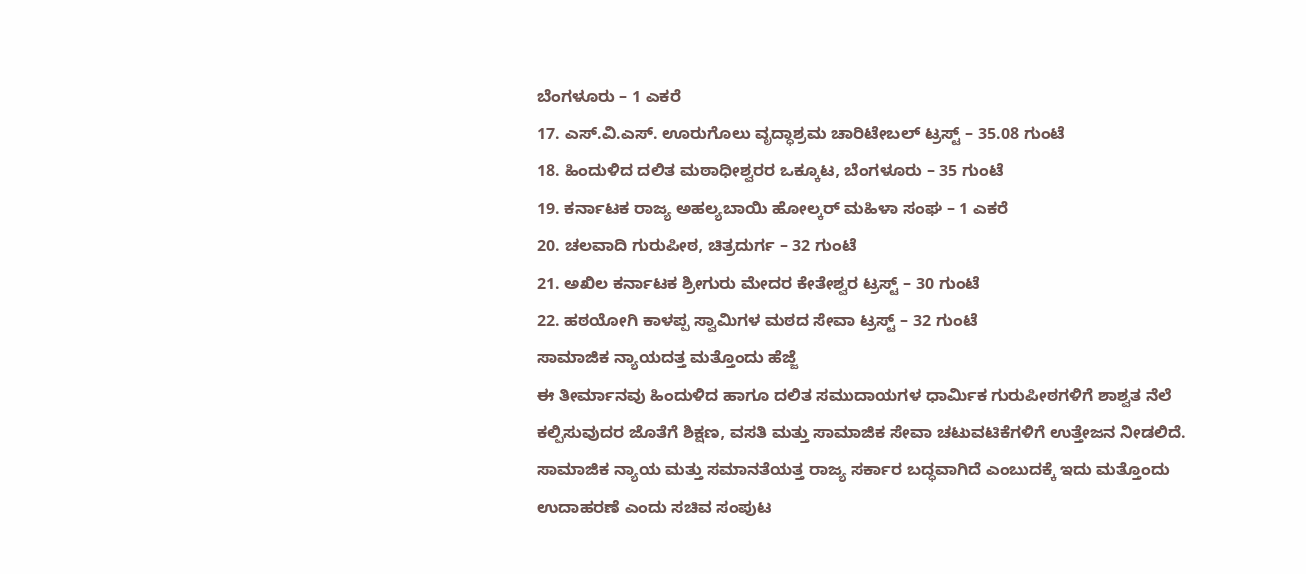ಬೆಂಗಳೂರು – 1 ಎಕರೆ
17. ಎಸ್.ವಿ.ಎಸ್. ಊರುಗೊಲು ವೃದ್ಧಾಶ್ರಮ ಚಾರಿಟೇಬಲ್ ಟ್ರಸ್ಟ್ – 35.08 ಗುಂಟೆ
18. ಹಿಂದುಳಿದ ದಲಿತ ಮಠಾಧೀಶ್ವರರ ಒಕ್ಕೂಟ, ಬೆಂಗಳೂರು – 35 ಗುಂಟೆ
19. ಕರ್ನಾಟಕ ರಾಜ್ಯ ಅಹಲ್ಯಬಾಯಿ ಹೋಲ್ಕರ್ ಮಹಿಳಾ ಸಂಘ – 1 ಎಕರೆ
20. ಚಲವಾದಿ ಗುರುಪೀಠ, ಚಿತ್ರದುರ್ಗ – 32 ಗುಂಟೆ
21. ಅಖಿಲ ಕರ್ನಾಟಕ ಶ್ರೀಗುರು ಮೇದರ ಕೇತೇಶ್ವರ ಟ್ರಸ್ಟ್ – 30 ಗುಂಟೆ
22. ಹಠಯೋಗಿ ಕಾಳಪ್ಪ ಸ್ವಾಮಿಗಳ ಮಠದ ಸೇವಾ ಟ್ರಸ್ಟ್ – 32 ಗುಂಟೆ
ಸಾಮಾಜಿಕ ನ್ಯಾಯದತ್ತ ಮತ್ತೊಂದು ಹೆಜ್ಜೆ
ಈ ತೀರ್ಮಾನವು ಹಿಂದುಳಿದ ಹಾಗೂ ದಲಿತ ಸಮುದಾಯಗಳ ಧಾರ್ಮಿಕ ಗುರುಪೀಠಗಳಿಗೆ ಶಾಶ್ವತ ನೆಲೆ ಕಲ್ಪಿಸುವುದರ ಜೊತೆಗೆ ಶಿಕ್ಷಣ, ವಸತಿ ಮತ್ತು ಸಾಮಾಜಿಕ ಸೇವಾ ಚಟುವಟಿಕೆಗಳಿಗೆ ಉತ್ತೇಜನ ನೀಡಲಿದೆ. ಸಾಮಾಜಿಕ ನ್ಯಾಯ ಮತ್ತು ಸಮಾನತೆಯತ್ತ ರಾಜ್ಯ ಸರ್ಕಾರ ಬದ್ಧವಾಗಿದೆ ಎಂಬುದಕ್ಕೆ ಇದು ಮತ್ತೊಂದು ಉದಾಹರಣೆ ಎಂದು ಸಚಿವ ಸಂಪುಟ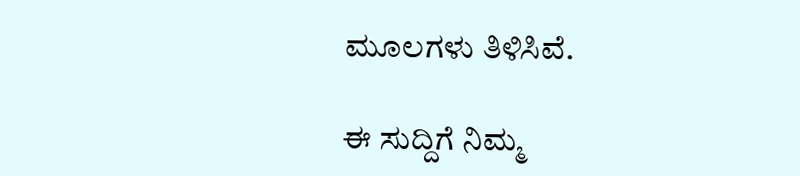ಮೂಲಗಳು ತಿಳಿಸಿವೆ.

ಈ ಸುದ್ದಿಗೆ ನಿಮ್ಮ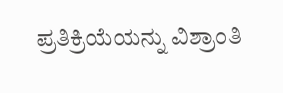ಪ್ರತಿಕ್ರಿಯೆಯನ್ನು ವಿಶ್ರಾಂತಿ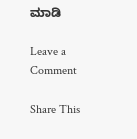ಮಾಡಿ

Leave a Comment

Share This